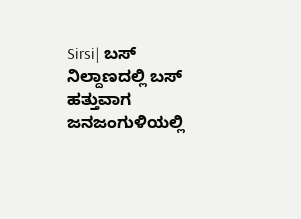Sirsi| ಬಸ್ ನಿಲ್ದಾಣದಲ್ಲಿ ಬಸ್ ಹತ್ತುವಾಗ ಜನಜಂಗುಳಿಯಲ್ಲಿ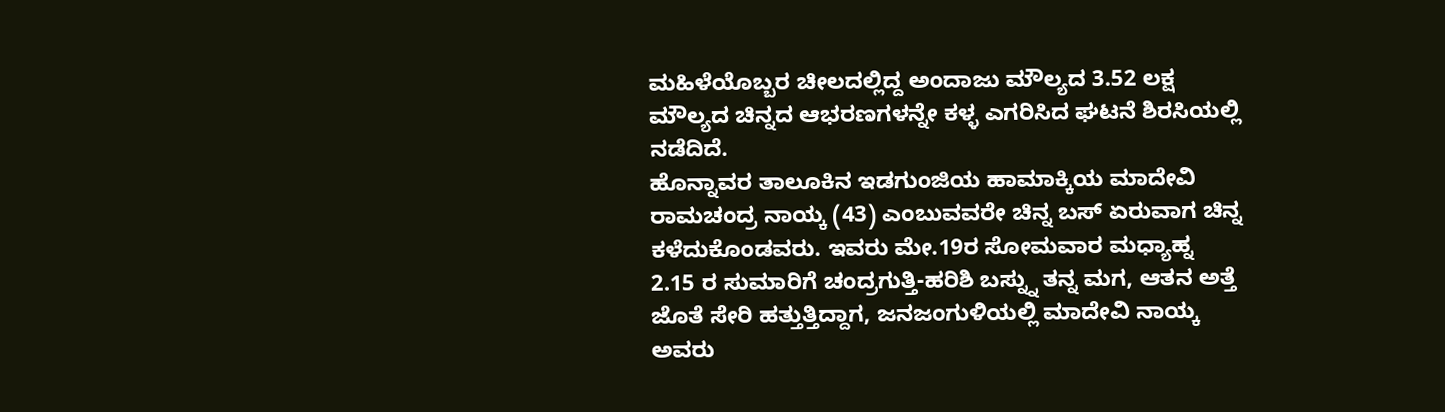ಮಹಿಳೆಯೊಬ್ಬರ ಚೀಲದಲ್ಲಿದ್ದ ಅಂದಾಜು ಮೌಲ್ಯದ 3.52 ಲಕ್ಷ ಮೌಲ್ಯದ ಚಿನ್ನದ ಆಭರಣಗಳನ್ನೇ ಕಳ್ಳ ಎಗರಿಸಿದ ಘಟನೆ ಶಿರಸಿಯಲ್ಲಿ ನಡೆದಿದೆ.
ಹೊನ್ನಾವರ ತಾಲೂಕಿನ ಇಡಗುಂಜಿಯ ಹಾಮಾಕ್ಕಿಯ ಮಾದೇವಿ ರಾಮಚಂದ್ರ ನಾಯ್ಕ (43) ಎಂಬುವವರೇ ಚಿನ್ನ ಬಸ್ ಏರುವಾಗ ಚಿನ್ನ ಕಳೆದುಕೊಂಡವರು. ಇವರು ಮೇ.19ರ ಸೋಮವಾರ ಮಧ್ಯಾಹ್ನ 2.15 ರ ಸುಮಾರಿಗೆ ಚಂದ್ರಗುತ್ತಿ-ಹರಿಶಿ ಬಸ್ನ್ನು ತನ್ನ ಮಗ, ಆತನ ಅತ್ತೆ ಜೊತೆ ಸೇರಿ ಹತ್ತುತ್ತಿದ್ದಾಗ, ಜನಜಂಗುಳಿಯಲ್ಲಿ ಮಾದೇವಿ ನಾಯ್ಕ ಅವರು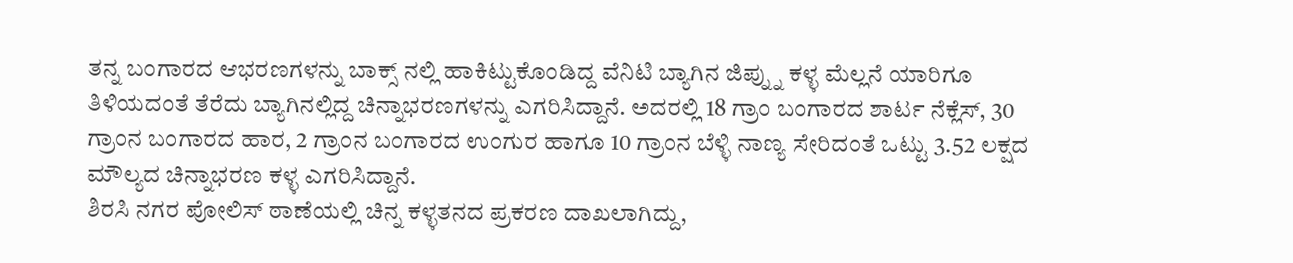ತನ್ನ ಬಂಗಾರದ ಆಭರಣಗಳನ್ನು ಬಾಕ್ಸ್ ನಲ್ಲಿ ಹಾಕಿಟ್ಟುಕೊಂಡಿದ್ದ ವೆನಿಟಿ ಬ್ಯಾಗಿನ ಜಿಪ್ನ್ನು ಕಳ್ಳ ಮೆಲ್ಲನೆ ಯಾರಿಗೂ ತಿಳಿಯದಂತೆ ತೆರೆದು ಬ್ಯಾಗಿನಲ್ಲಿದ್ದ ಚಿನ್ನಾಭರಣಗಳನ್ನು ಎಗರಿಸಿದ್ದಾನೆ. ಅದರಲ್ಲಿ 18 ಗ್ರಾಂ ಬಂಗಾರದ ಶಾರ್ಟ ನೆಕ್ಲೆಸ್, 30 ಗ್ರಾಂನ ಬಂಗಾರದ ಹಾರ, 2 ಗ್ರಾಂನ ಬಂಗಾರದ ಉಂಗುರ ಹಾಗೂ 10 ಗ್ರಾಂನ ಬೆಳ್ಳಿ ನಾಣ್ಯ ಸೇರಿದಂತೆ ಒಟ್ಟು 3.52 ಲಕ್ಷದ ಮೌಲ್ಯದ ಚಿನ್ನಾಭರಣ ಕಳ್ಳ ಎಗರಿಸಿದ್ದಾನೆ.
ಶಿರಸಿ ನಗರ ಪೋಲಿಸ್ ಠಾಣೆಯಲ್ಲಿ ಚಿನ್ನ ಕಳ್ಳತನದ ಪ್ರಕರಣ ದಾಖಲಾಗಿದ್ದು,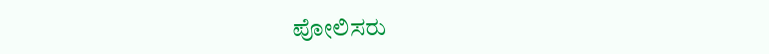ಪೋಲಿಸರು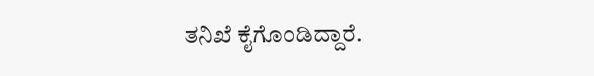ತನಿಖೆ ಕೈಗೊಂಡಿದ್ದಾರೆ.